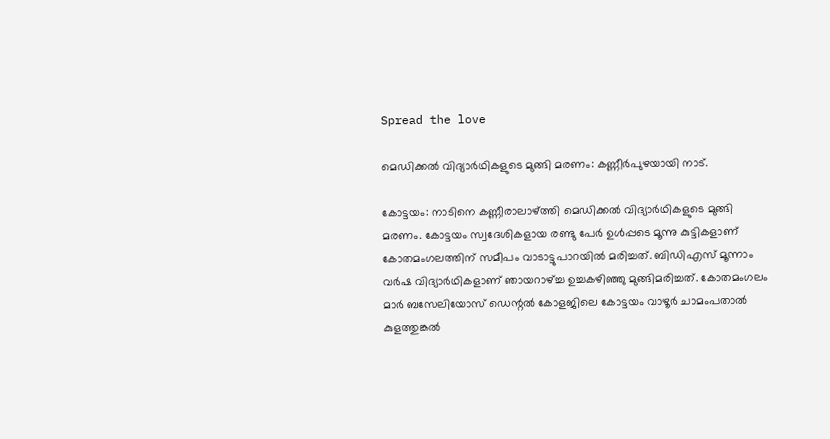Spread the love

മെഡിക്കല്‍ വിദ്യാര്‍ഥികളുടെ മുങ്ങി മരണം: കണ്ണീര്‍പുഴയായി നാട്.

കോട്ടയം: നാടിനെ കണ്ണീരാലാഴ്ത്തി മെഡിക്കല്‍ വിദ്യാര്‍ഥികളുടെ മുങ്ങി മരണം. കോട്ടയം സ്വദേശികളായ രണ്ടു പേര്‍ ഉള്‍പ്പടെ മൂന്നു കുട്ടികളാണ് കോതമംഗലത്തിന് സമീപം വാടാട്ടുപാറയില്‍ മരിച്ചത്. ബിഡിഎസ് മൂന്നാം വര്‍ഷ വിദ്യാര്‍ഥികളാണ് ഞായറാഴ്ച്ച ഉച്ചകഴിഞ്ഞു മുങ്ങിമരിച്ചത്. കോതമംഗലം മാര്‍ ബസേലിയോസ് ഡെന്റല്‍ കോളജിലെ കോട്ടയം വാഴൂര്‍ ചാമംപതാല്‍ കുളത്തുങ്കല്‍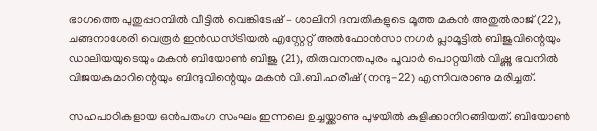ഭാഗത്തെ പുതുപ്പറമ്പില്‍ വീട്ടില്‍ വെങ്കിടേഷ് – ശാലിനി ദമ്പതികളുടെ മൂത്ത മകന്‍ അതുല്‍രാജ് (22), ചങ്ങനാശേരി വെരൂര്‍ ഇന്‍ഡസ്ട്രിയല്‍ എസ്റ്റേറ്റ് അല്‍ഫോന്‍സാ നഗര്‍ പ്ലാമൂട്ടില്‍ ബിജുവിന്റെയും ഡാലിയയുടെയും മകന്‍ ബിയോണ്‍ ബിജു (21), തിരുവനന്തപുരം പൂവാര്‍ പൊറ്റയില്‍ വിഷ്ണു ഭവനില്‍ വിജയകുമാറിന്റെയും ബിന്ദുവിന്റെയും മകന്‍ വി.ബി.ഹരീഷ് (നന്ദു-22) എന്നിവരാണു മരിച്ചത്.

സഹപാഠികളായ ഒന്‍പതംഗ സംഘം ഇന്നലെ ഉച്ചയ്ക്കാണു പുഴയില്‍ കുളിക്കാനിറങ്ങിയത്. ബിയോണ്‍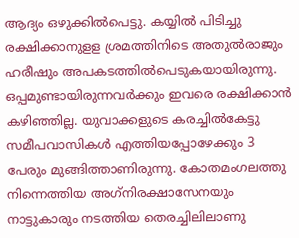ആദ്യം ഒഴുക്കില്‍പെട്ടു. കയ്യില്‍ പിടിച്ചു രക്ഷിക്കാനുളള ശ്രമത്തിനിടെ അതുല്‍രാജും ഹരീഷും അപകടത്തില്‍പെടുകയായിരുന്നു. ഒപ്പമുണ്ടായിരുന്നവര്‍ക്കും ഇവരെ രക്ഷിക്കാന്‍ കഴിഞ്ഞില്ല. യുവാക്കളുടെ കരച്ചില്‍കേട്ടു സമീപവാസികള്‍ എത്തിയപ്പോഴേക്കും 3 പേരും മുങ്ങിത്താണിരുന്നു. കോതമംഗലത്തു നിന്നെത്തിയ അഗ്‌നിരക്ഷാസേനയും നാട്ടുകാരും നടത്തിയ തെരച്ചിലിലാണു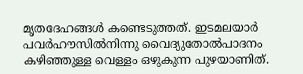മൃതദേഹങ്ങള്‍ കണ്ടെടുത്തത്. ഇടമലയാര്‍ പവര്‍ഹൗസില്‍നിന്നു വൈദ്യുതോല്‍പാദനം കഴിഞ്ഞുള്ള വെള്ളം ഒഴുകുന്ന പുഴയാണിത്.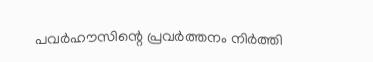പവര്‍ഹൗസിന്റെ പ്രവര്‍ത്തനം നിര്‍ത്തി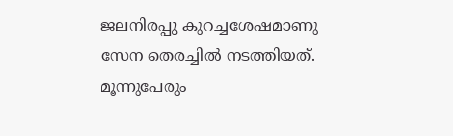ജലനിരപ്പു കുറച്ചശേഷമാണു സേന തെരച്ചില്‍ നടത്തിയത്. മൂന്നുപേരും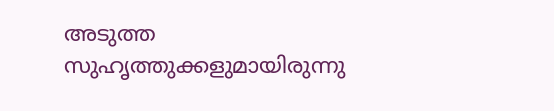അടുത്ത സുഹൃത്തുക്കളുമായിരുന്നു